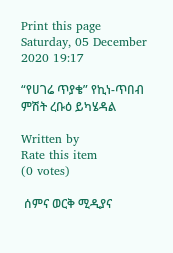Print this page
Saturday, 05 December 2020 19:17

“የሀገሬ ጥያቄ” የኪነ-ጥበብ ምሽት ረቡዕ ይካሄዳል

Written by
Rate this item
(0 votes)

 ሰምና ወርቅ ሚዲያና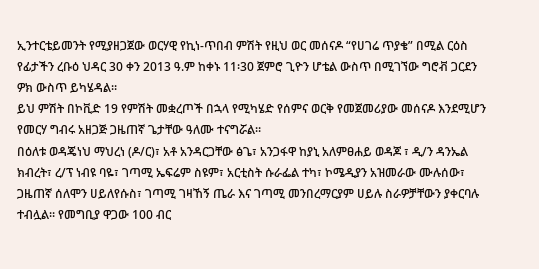ኢንተርቴይመንት የሚያዘጋጀው ወርሃዊ የኪነ-ጥበብ ምሽት የዚህ ወር መሰናዶ “የሀገሬ ጥያቄ” በሚል ርዕስ የፊታችን ረቡዕ ህዳር 30 ቀን 2013 ዓ.ም ከቀኑ 11፡30 ጀምሮ ጊዮን ሆቴል ውስጥ በሚገኘው ግሮቭ ጋርደን ዎክ ውስጥ ይካሄዳል።
ይህ ምሽት በኮቪድ 19 የምሽት መቋረጦች በኋላ የሚካሄድ የሰምና ወርቅ የመጀመሪያው መሰናዶ እንደሚሆን የመርሃ ግብሩ አዘጋጅ ጋዜጠኛ ጌታቸው ዓለሙ ተናግሯል።
በዕለቱ ወዳጄነህ ማህረነ (ዶ/ር)፣ አቶ አንዳርጋቸው ፅጌ፣ አንጋፋዋ ከያኒ አለምፀሐይ ወዳጆ ፣ ዲ/ን ዳንኤል ክብረት፣ ረ/ፕ ነብዩ ባዬ፣ ገጣሚ ኤፍሬም ስዩም፣ አርቲስት ሱራፌል ተካ፣ ኮሜዲያን አዝመራው ሙሉሰው፣ ጋዜጠኛ ሰለሞን ሀይለየሱስ፣ ገጣሚ ገዛኸኝ ጤራ እና ገጣሚ መንበረማርያም ሀይሉ ስራዎቻቸውን ያቀርባሉ ተብሏል። የመግቢያ ዋጋው 100 ብር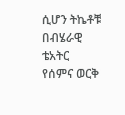ሲሆን ትኬቶቹ በብሄራዊ ቴአትር የሰምና ወርቅ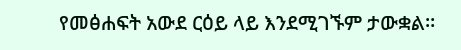የመፅሐፍት አውደ ርዕይ ላይ እንደሚገኙም ታውቋል።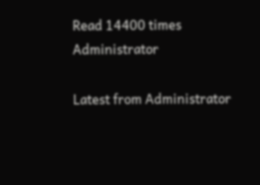Read 14400 times
Administrator

Latest from Administrator